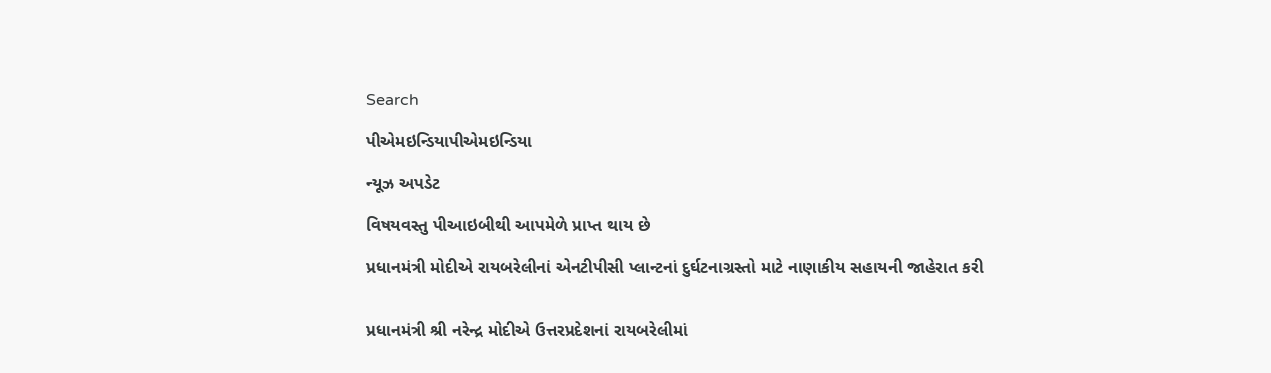Search

પીએમઇન્ડિયાપીએમઇન્ડિયા

ન્યૂઝ અપડેટ

વિષયવસ્તુ પીઆઇબીથી આપમેળે પ્રાપ્ત થાય છે

પ્રધાનમંત્રી મોદીએ રાયબરેલીનાં એનટીપીસી પ્લાન્ટનાં દુર્ઘટનાગ્રસ્તો માટે નાણાકીય સહાયની જાહેરાત કરી


પ્રધાનમંત્રી શ્રી નરેન્દ્ર મોદીએ ઉત્તરપ્રદેશનાં રાયબરેલીમાં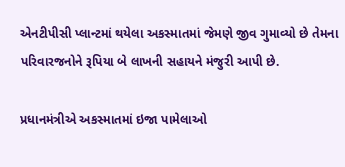એનટીપીસી પ્લાન્ટમાં થયેલા અકસ્માતમાં જેમણે જીવ ગુમાવ્યો છે તેમના પરિવારજનોને રૂપિયા બે લાખની સહાયને મંજુરી આપી છે.

પ્રધાનમંત્રીએ અકસ્માતમાં ઇજા પામેલાઓ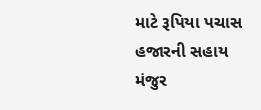માટે રૂપિયા પચાસ હજારની સહાય મંજુર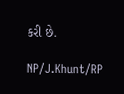કરી છે.

NP/J.Khunt/RP